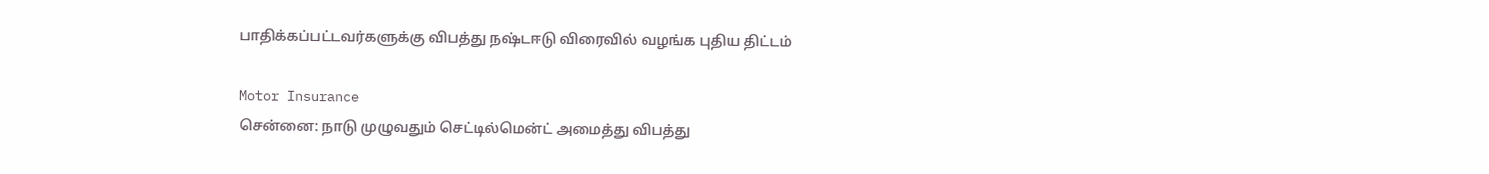பாதிக்கப்பட்டவர்களுக்கு விபத்து நஷ்டஈடு விரைவில் வழங்க புதிய திட்டம்

Motor Insurance
சென்னை: நாடு முழுவதும் செட்டில்மென்ட் அமைத்து விபத்து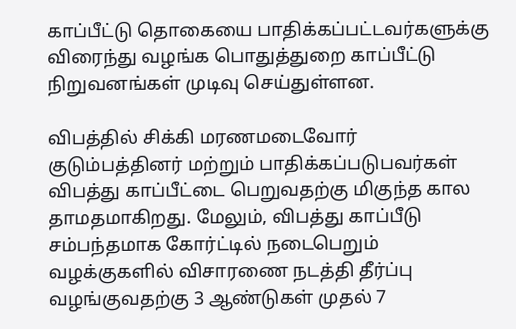காப்பீட்டு தொகையை பாதிக்கப்பட்டவர்களுக்கு விரைந்து வழங்க பொதுத்துறை காப்பீட்டு நிறுவனங்கள் முடிவு செய்துள்ளன.

விபத்தில் சிக்கி மரணமடைவோர் குடும்பத்தினர் மற்றும் பாதிக்கப்படுபவர்கள் விபத்து காப்பீட்டை பெறுவதற்கு மிகுந்த கால தாமதமாகிறது. மேலும், விபத்து காப்பீடு சம்பந்தமாக கோர்ட்டில் நடைபெறும் வழக்குகளில் விசாரணை நடத்தி தீர்ப்பு வழங்குவதற்கு 3 ஆண்டுகள் முதல் 7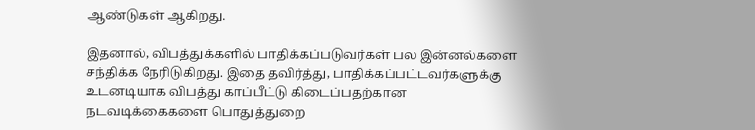ஆண்டுகள் ஆகிறது.

இதனால், விபத்துக்களில் பாதிக்கப்படுவர்கள் பல இன்னல்களை சந்திக்க நேரிடுகிறது. இதை தவிர்த்து, பாதிக்கப்பட்டவர்களுக்கு உடனடியாக விபத்து காப்பீட்டு கிடைப்பதற்கான நடவடிக்கைகளை பொதுத்துறை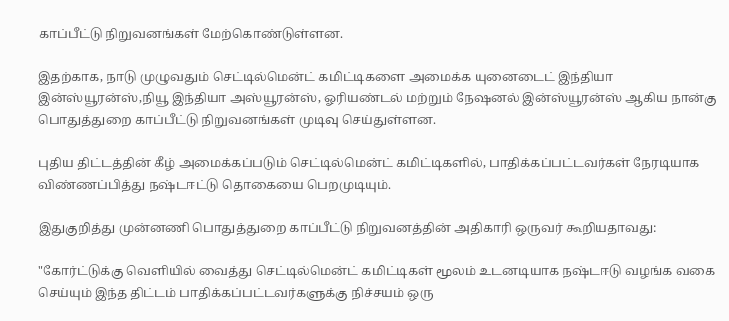காப்பீட்டு நிறுவனங்கள் மேற்கொண்டுள்ளன.

இதற்காக, நாடு முழுவதும் செட்டில்மென்ட் கமிட்டிகளை அமைக்க யுனைடைட் இந்தியா இன்ஸ்யூரன்ஸ்,நியூ இந்தியா அஸ்யூரன்ஸ், ஓரியண்டல் மற்றும் நேஷனல் இன்ஸ்யூரன்ஸ் ஆகிய நான்கு பொதுத்துறை காப்பீட்டு நிறுவனங்கள் முடிவு செய்துள்ளன.

புதிய திட்டத்தின் கீழ் அமைக்கப்படும் செட்டில்மென்ட் கமிட்டிகளில், பாதிக்கப்பட்டவர்கள் நேரடியாக விண்ணப்பித்து நஷ்டஈட்டு தொகையை பெறமுடியும்.

இதுகுறித்து முன்னணி பொதுத்துறை காப்பீட்டு நிறுவனத்தின் அதிகாரி ஒருவர் கூறியதாவது:

"கோர்ட்டுக்கு வெளியில் வைத்து செட்டில்மென்ட் கமிட்டிகள் மூலம் உடனடியாக நஷ்டஈடு வழங்க வகை செய்யும் இந்த திட்டம் பாதிக்கப்பட்டவர்களுக்கு நிச்சயம் ஒரு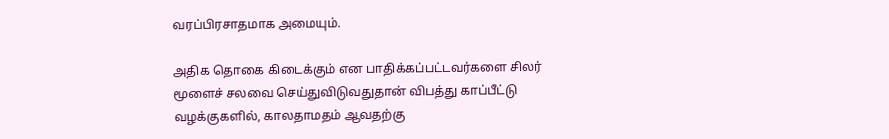வரப்பிரசாதமாக அமையும்.

அதிக தொகை கிடைக்கும் என பாதிக்கப்பட்டவர்களை சிலர் மூளைச் சலவை செய்துவிடுவதுதான் விபத்து காப்பீட்டு வழக்குகளில், காலதாமதம் ஆவதற்கு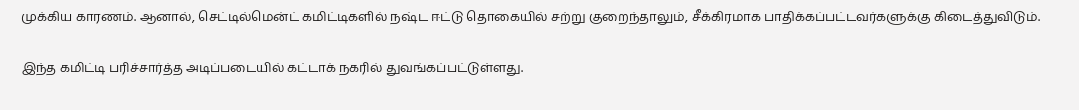முக்கிய காரணம். ஆனால், செட்டில்மென்ட் கமிட்டிகளில் நஷ்ட ஈட்டு தொகையில் சற்று குறைந்தாலும், சீக்கிரமாக பாதிக்கப்பட்டவர்களுக்கு கிடைத்துவிடும்.

இந்த கமிட்டி பரிச்சார்த்த அடிப்படையில் கட்டாக் நகரில் துவங்கப்பட்டுள்ளது.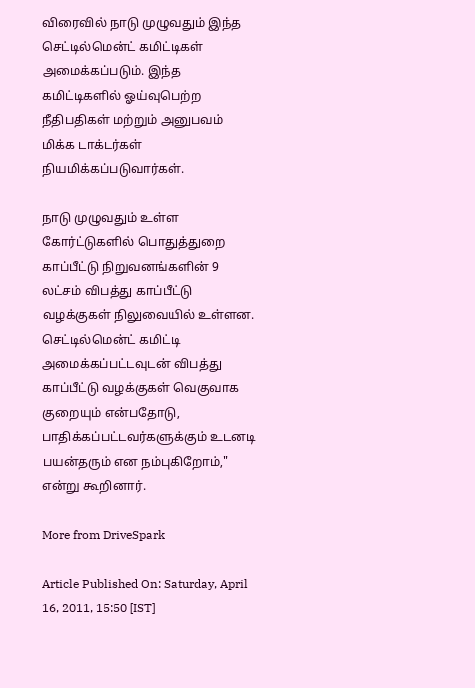விரைவில் நாடு முழுவதும் இந்த செட்டில்மென்ட் கமிட்டிகள் அமைக்கப்படும். இந்த கமிட்டிகளில் ஓய்வுபெற்ற நீதிபதிகள் மற்றும் அனுபவம் மிக்க டாக்டர்கள் நியமிக்கப்படுவார்கள்.

நாடு முழுவதும் உள்ள கோர்ட்டுகளில் பொதுத்துறை காப்பீட்டு நிறுவனங்களின் 9 லட்சம் விபத்து காப்பீட்டு வழக்குகள் நிலுவையில் உள்ளன. செட்டில்மென்ட் கமிட்டி அமைக்கப்பட்டவுடன் விபத்து காப்பீட்டு வழக்குகள் வெகுவாக குறையும் என்பதோடு, பாதிக்கப்பட்டவர்களுக்கும் உடனடி பயன்தரும் என நம்புகிறோம்," என்று கூறினார்.

More from DriveSpark

Article Published On: Saturday, April 16, 2011, 15:50 [IST]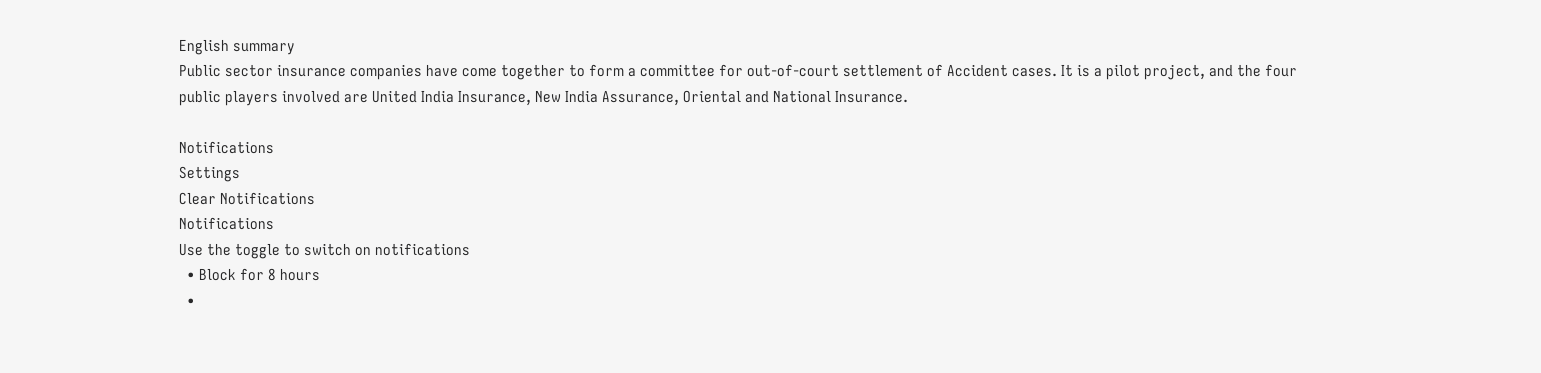English summary
Public sector insurance companies have come together to form a committee for out-of-court settlement of Accident cases. It is a pilot project, and the four public players involved are United India Insurance, New India Assurance, Oriental and National Insurance.

Notifications
Settings
Clear Notifications
Notifications
Use the toggle to switch on notifications
  • Block for 8 hours
  •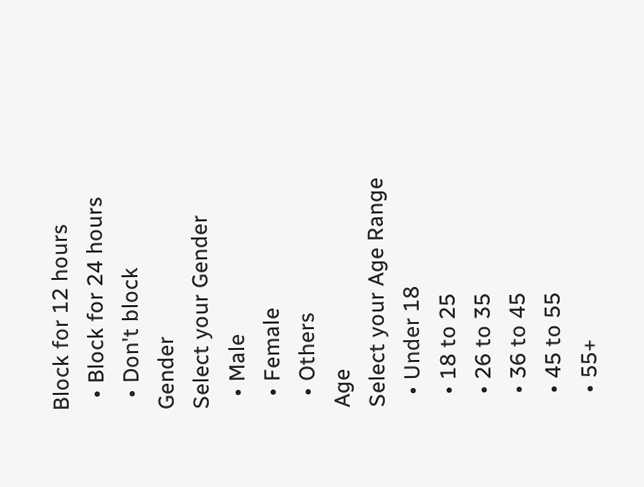Block for 12 hours
  • Block for 24 hours
  • Don't block
Gender
Select your Gender
  • Male
  • Female
  • Others
Age
Select your Age Range
  • Under 18
  • 18 to 25
  • 26 to 35
  • 36 to 45
  • 45 to 55
  • 55+